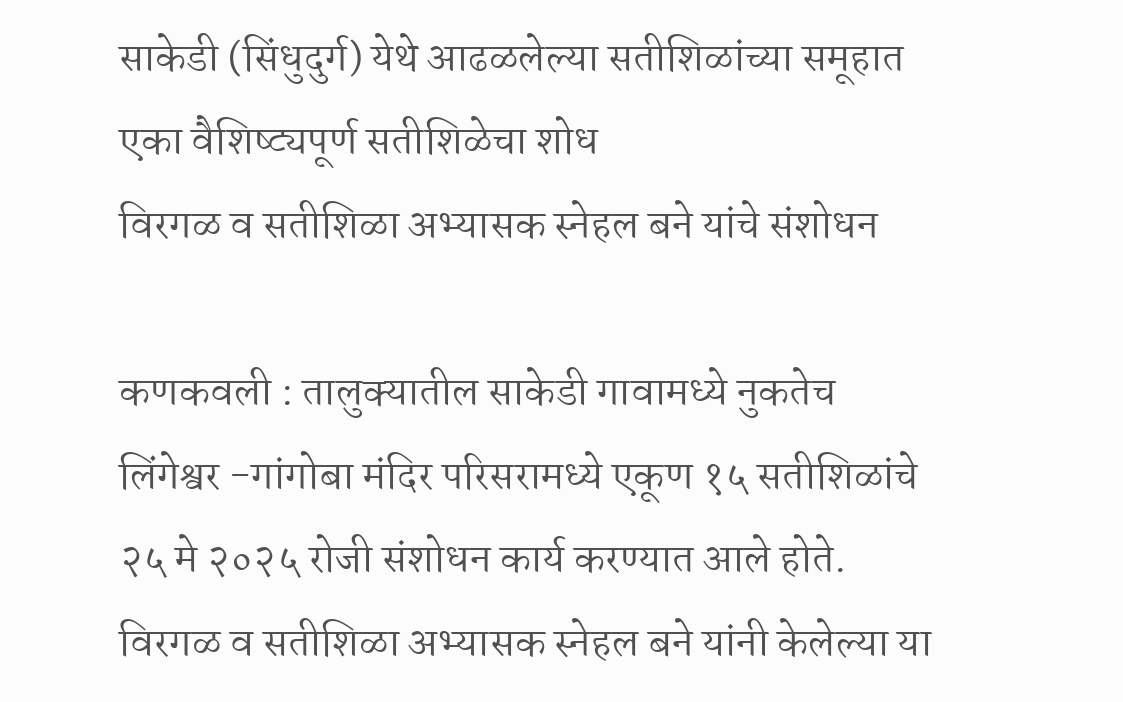साकेडी (सिंधुदुर्ग) येथे आढळलेल्या सतीशिळांच्या समूहात एका वैशिष्ट्यपूर्ण सतीशिळेचा शोध
विरगळ व सतीशिळा अभ्यासक स्नेहल बने यांचे संशोधन

कणकवली : तालुक्यातील साकेडी गावामध्ये नुकतेच लिंगेश्वर -गांगोबा मंदिर परिसरामध्ये एकूण १५ सतीशिळांचे २५ मे २०२५ रोजी संशोधन कार्य करण्यात आले होते. विरगळ व सतीशिळा अभ्यासक स्नेहल बने यांनी केलेल्या या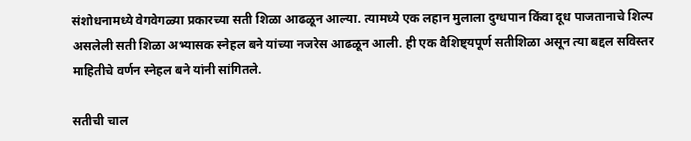संशोधनामध्ये वेगवेगळ्या प्रकारच्या सती शिळा आढळून आल्या. त्यामध्ये एक लहान मुलाला दुग्धपान किंवा दूध पाजतानाचे शिल्प असलेली सती शिळा अभ्यासक स्नेहल बने यांच्या नजरेस आढळून आली. ही एक वैशिष्ट्यपूर्ण सतीशिळा असून त्या बद्दल सविस्तर माहितीचे वर्णन स्नेहल बने यांनी सांगितले.

सतीची चाल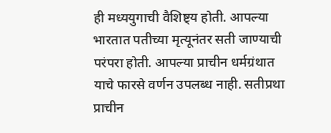ही मध्ययुगाची वैशिष्ट्य होती. आपल्या भारतात पतीच्या मृत्यूनंतर सती जाण्याची परंपरा होती. आपल्या प्राचीन धर्मग्रंथात याचे फारसे वर्णन उपलब्ध नाही. सतीप्रथा प्राचीन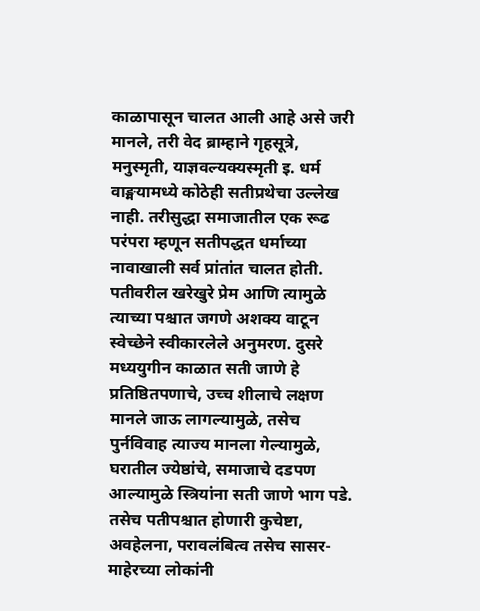काळापासून चालत आली आहे असे जरी मानले, तरी वेद ब्राम्हाने गृहसूत्रे, मनुस्मृती, याज्ञवल्यक्यस्मृती इ. धर्म वाङ्मयामध्ये कोठेही सतीप्रथेचा उल्लेख नाही. तरीसुद्धा समाजातील एक रूढ परंपरा म्हणून सतीपद्धत धर्माच्या नावाखाली सर्व प्रांतांत चालत होती.
पतीवरील खरेखुरे प्रेम आणि त्यामुळे त्याच्या पश्चात जगणे अशक्य वाटून स्वेच्छेने स्वीकारलेले अनुमरण. दुसरे मध्ययुगीन काळात सती जाणे हे प्रतिष्ठितपणाचे, उच्च शीलाचे लक्षण मानले जाऊ लागल्यामुळे, तसेच पुर्नविवाह त्याज्य मानला गेल्यामुळे, घरातील ज्येष्ठांचे, समाजाचे दडपण आल्यामुळे स्त्रियांना सती जाणे भाग पडे. तसेच पतीपश्चात होणारी कुचेष्टा, अवहेलना, परावलंबित्व तसेच सासर-माहेरच्या लोकांनी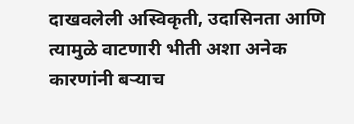दाखवलेली अस्विकृती, उदासिनता आणि त्यामुळे वाटणारी भीती अशा अनेक कारणांनी बऱ्याच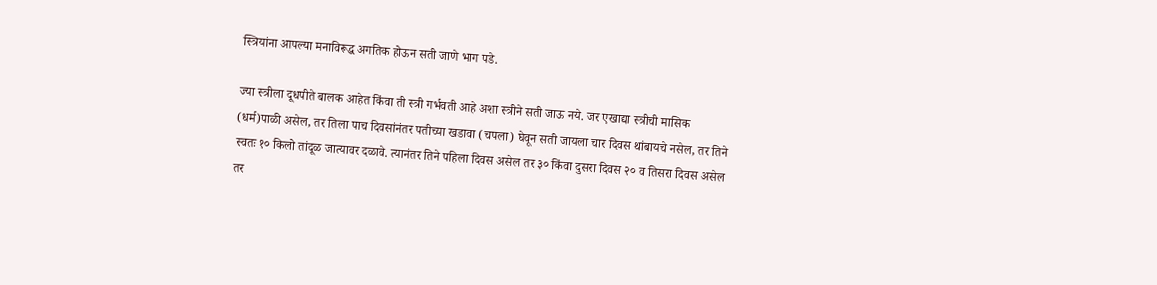स्त्रियांना आपल्या मनाविरूद्ध अगतिक होऊन सती जाणे भाग पडे.

ज्या स्त्रीला दूधपीते बालक आहेत किंवा ती स्त्री गर्भवती आहे अशा स्त्रीने सती जाऊ नये. जर एखाद्या स्त्रीची मासिक (धर्म)पाळी असेल, तर तिला पाच दिवसांनंतर पतीच्या खडावा (चपला) घेवून सती जायला चार दिवस थांबायचे नसेल, तर तिने स्वतः १० किलो तांदूळ जात्यावर दळावे. त्यानंतर तिने पहिला दिवस असेल तर ३० किंवा दुसरा दिवस २० व तिसरा दिवस असेल तर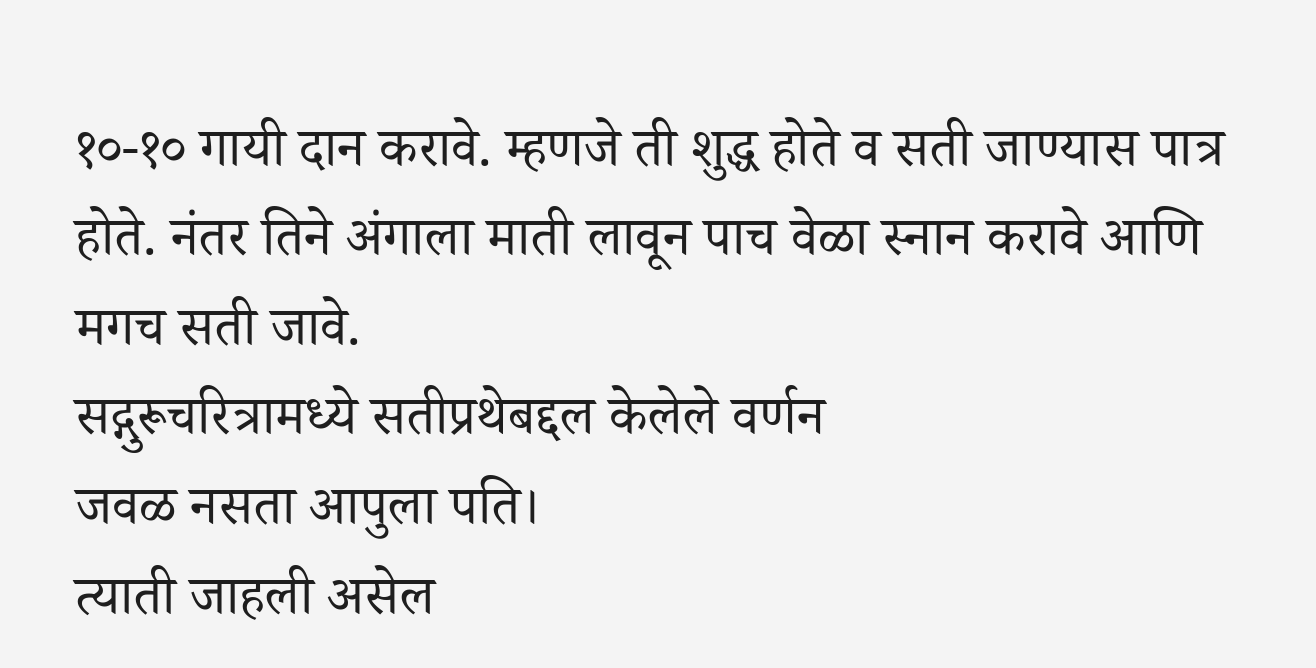१०-१० गायी दान करावे. म्हणजे ती शुद्ध होते व सती जाण्यास पात्र होते. नंतर तिने अंगाला माती लावून पाच वेळा स्नान करावे आणि मगच सती जावे.
सद्गुरूचरित्रामध्ये सतीप्रथेबद्दल केलेले वर्णन
जवळ नसता आपुला पति।
त्याती जाहली असेल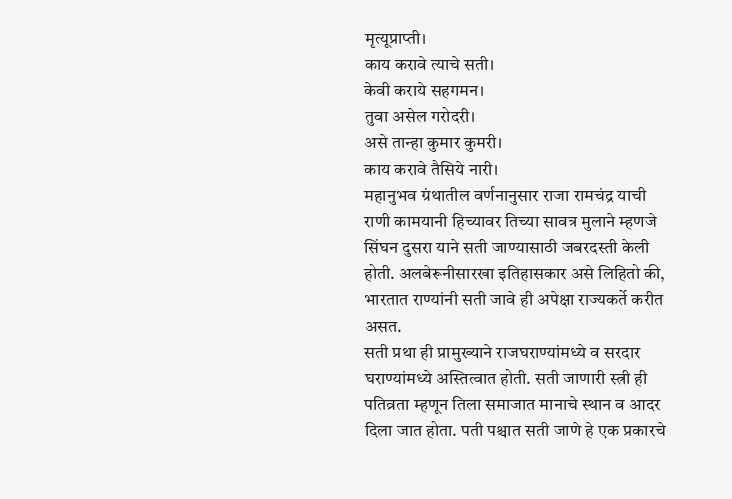मृत्यूप्राप्ती।
काय करावे त्याचे सती।
केवी कराये सहगमन।
तुवा असेल गरोदरी।
असे तान्हा कुमार कुमरी।
काय करावे तैसिये नारी।
महानुभव ग्रंथातील वर्णनानुसार राजा रामचंद्र याची राणी कामयानी हिच्यावर तिच्या सावत्र मुलाने म्हणजे सिंघन दुसरा याने सती जाण्यासाठी जबरदस्ती केली होती. अलबेरूनीसारखा इतिहासकार असे लिहितो की, भारतात राण्यांनी सती जावे ही अपेक्षा राज्यकर्ते करीत असत.
सती प्रथा ही प्रामुख्याने राजघराण्यांमध्ये व सरदार घराण्यांमध्ये अस्तित्वात होती. सती जाणारी स्त्री ही पतिव्रता म्हणून तिला समाजात मानाचे स्थान व आदर दिला जात होता. पती पश्चात सती जाणे हे एक प्रकारचे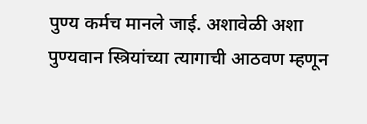पुण्य कर्मच मानले जाई. अशावेळी अशा पुण्यवान स्त्रियांच्या त्यागाची आठवण म्हणून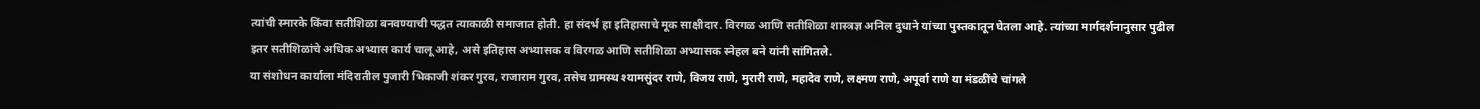त्यांची स्मारके किंवा सतीशिळा बनवण्याची पद्धत त्याकाळी समाजात होती. हा संदर्भ हा इतिहासाचे मूक साक्षीदार. विरगळ आणि सतीशिळा शास्त्रज्ञ अनिल दुधाने यांच्या पुस्तकातून घेतला आहे. त्यांच्या मार्गदर्शनानुसार पुढील इतर सतीशिळांचे अधिक अभ्यास कार्य चालू आहे, असे इतिहास अभ्यासक व विरगळ आणि सतीशिळा अभ्यासक स्नेहल बने यांनी सांगितले.
या संशोधन कार्याला मंदिरातील पुजारी भिकाजी शंकर गुरव, राजाराम गुरव, तसेच ग्रामस्थ श्यामसुंदर राणे, विजय राणे, मुरारी राणे, महादेव राणे, लक्ष्मण राणे, अपूर्वा राणे या मंडळींचे चांगले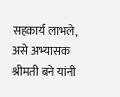सहकार्य लाभले, असे अभ्यासक श्रीमती बने यांनी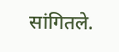सांगितले.